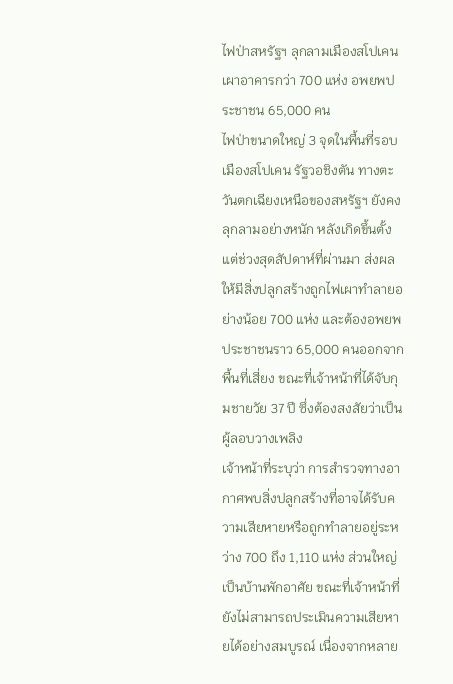ไฟป่าสหรัฐฯ ลุกลามเมืองสโปเคน เผาอาคารกว่า 700 แห่ง อพยพประชาชน 65,000 คน
ไฟป่าขนาดใหญ่ 3 จุดในพื้นที่รอบเมืองสโปเคน รัฐวอชิงตัน ทางตะวันตกเฉียงเหนือของสหรัฐฯ ยังคงลุกลามอย่างหนัก หลังเกิดขึ้นตั้งแต่ช่วงสุดสัปดาห์ที่ผ่านมา ส่งผลให้มีสิ่งปลูกสร้างถูกไฟเผาทำลายอย่างน้อย 700 แห่ง และต้องอพยพประชาชนราว 65,000 คนออกจากพื้นที่เสี่ยง ขณะที่เจ้าหน้าที่ได้จับกุมชายวัย 37 ปี ซึ่งต้องสงสัยว่าเป็นผู้ลอบวางเพลิง
เจ้าหน้าที่ระบุว่า การสำรวจทางอากาศพบสิ่งปลูกสร้างที่อาจได้รับความเสียหายหรือถูกทำลายอยู่ระหว่าง 700 ถึง 1,110 แห่ง ส่วนใหญ่เป็นบ้านพักอาศัย ขณะที่เจ้าหน้าที่ยังไม่สามารถประเมินความเสียหายได้อย่างสมบูรณ์ เนื่องจากหลาย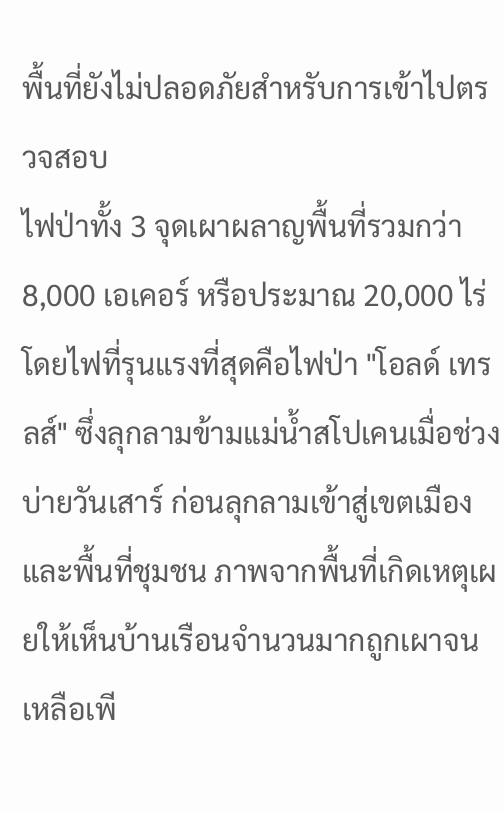พื้นที่ยังไม่ปลอดภัยสำหรับการเข้าไปตรวจสอบ
ไฟป่าทั้ง 3 จุดเผาผลาญพื้นที่รวมกว่า 8,000 เอเคอร์ หรือประมาณ 20,000 ไร่ โดยไฟที่รุนแรงที่สุดคือไฟป่า "โอลด์ เทรลส์" ซึ่งลุกลามข้ามแม่น้ำสโปเคนเมื่อช่วงบ่ายวันเสาร์ ก่อนลุกลามเข้าสู่เขตเมืองและพื้นที่ชุมชน ภาพจากพื้นที่เกิดเหตุเผยให้เห็นบ้านเรือนจำนวนมากถูกเผาจนเหลือเพี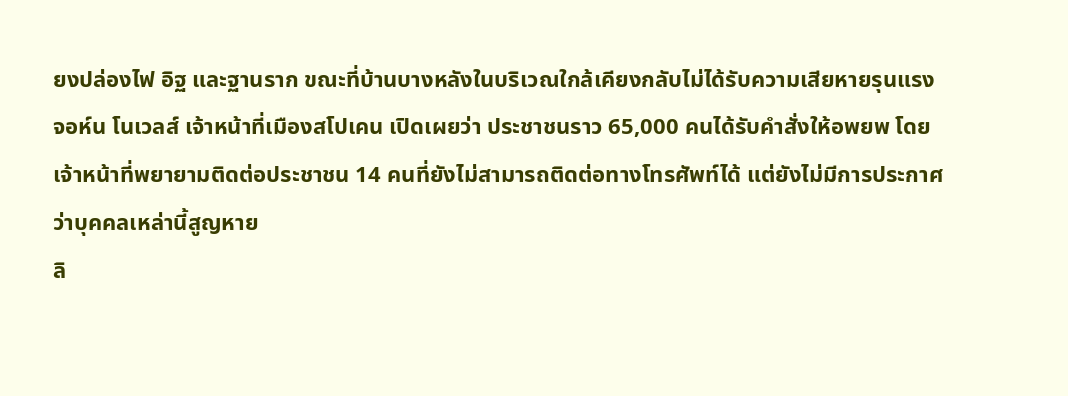ยงปล่องไฟ อิฐ และฐานราก ขณะที่บ้านบางหลังในบริเวณใกล้เคียงกลับไม่ได้รับความเสียหายรุนแรง
จอห์น โนเวลส์ เจ้าหน้าที่เมืองสโปเคน เปิดเผยว่า ประชาชนราว 65,000 คนได้รับคำสั่งให้อพยพ โดยเจ้าหน้าที่พยายามติดต่อประชาชน 14 คนที่ยังไม่สามารถติดต่อทางโทรศัพท์ได้ แต่ยังไม่มีการประกาศว่าบุคคลเหล่านี้สูญหาย
ลิ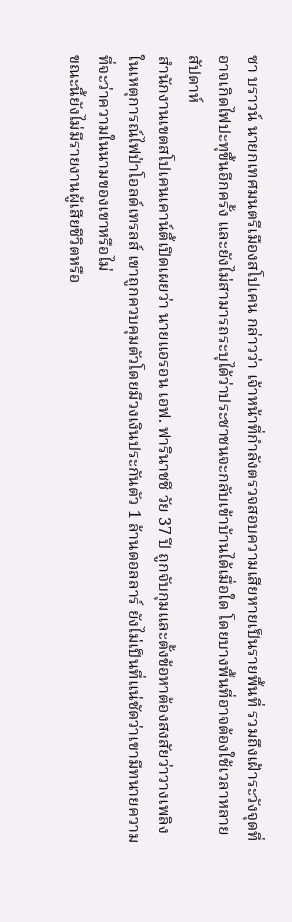ซา บราวน์ นายกเทศมนตรีเมืองสโปเคน กล่าวว่า เจ้าหน้าที่กำลังตรวจสอบความเสียหายเป็นรายพื้นที่ รวมถึงเฝ้าระวังจุดที่อาจเกิดไฟปะทุขึ้นอีกครั้ง และยังไม่สามารถระบุได้ว่าประชาชนจะกลับเข้าบ้านได้เมื่อใด โดยบางพื้นที่อาจต้องใช้เวลาหลายสัปดาห์
สำนักงานเขตสโปเคนเคาน์ตี้เปิดเผยว่า นายแอรอน เอฟ. ฟารินาชชี วัย 37 ปี ถูกจับกุมและตั้งข้อหาต้องสงสัยว่าวางเพลิงในเหตุการณ์ไฟป่าโอลด์เทรลส์ เขาถูกควบคุมตัวโดยมีวงเงินประกันตัว 1 ล้านดอลลาร์ ยังไม่เป็นที่แน่ชัดว่าเขามีทนายความที่จะว่าความในนามของเขาหรือไม่
ขณะนี้ยังไม่มีรายงานผู้เสียชีวิตหรือ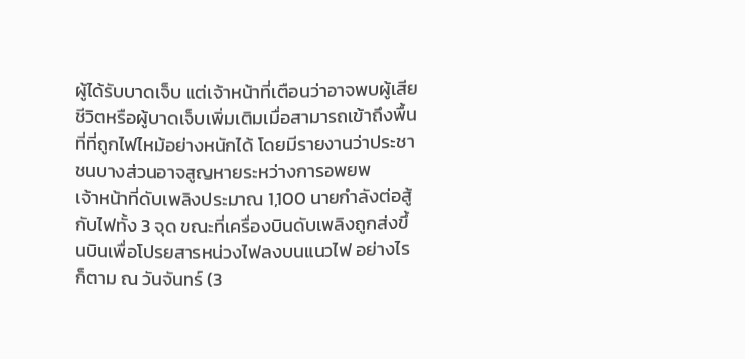ผู้ได้รับบาดเจ็บ แต่เจ้าหน้าที่เตือนว่าอาจพบผู้เสียชีวิตหรือผู้บาดเจ็บเพิ่มเติมเมื่อสามารถเข้าถึงพื้นที่ที่ถูกไฟไหม้อย่างหนักได้ โดยมีรายงานว่าประชาชนบางส่วนอาจสูญหายระหว่างการอพยพ
เจ้าหน้าที่ดับเพลิงประมาณ 1,100 นายกำลังต่อสู้กับไฟทั้ง 3 จุด ขณะที่เครื่องบินดับเพลิงถูกส่งขึ้นบินเพื่อโปรยสารหน่วงไฟลงบนแนวไฟ อย่างไรก็ตาม ณ วันจันทร์ (3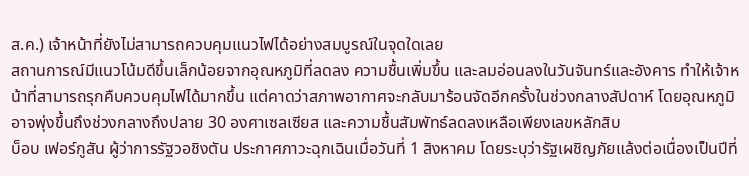ส.ค.) เจ้าหน้าที่ยังไม่สามารถควบคุมแนวไฟได้อย่างสมบูรณ์ในจุดใดเลย
สถานการณ์มีแนวโน้มดีขึ้นเล็กน้อยจากอุณหภูมิที่ลดลง ความชื้นเพิ่มขึ้น และลมอ่อนลงในวันจันทร์และอังคาร ทำให้เจ้าหน้าที่สามารถรุกคืบควบคุมไฟได้มากขึ้น แต่คาดว่าสภาพอากาศจะกลับมาร้อนจัดอีกครั้งในช่วงกลางสัปดาห์ โดยอุณหภูมิอาจพุ่งขึ้นถึงช่วงกลางถึงปลาย 30 องศาเซลเซียส และความชื้นสัมพัทธ์ลดลงเหลือเพียงเลขหลักสิบ
บ็อบ เฟอร์กูสัน ผู้ว่าการรัฐวอชิงตัน ประกาศภาวะฉุกเฉินเมื่อวันที่ 1 สิงหาคม โดยระบุว่ารัฐเผชิญภัยแล้งต่อเนื่องเป็นปีที่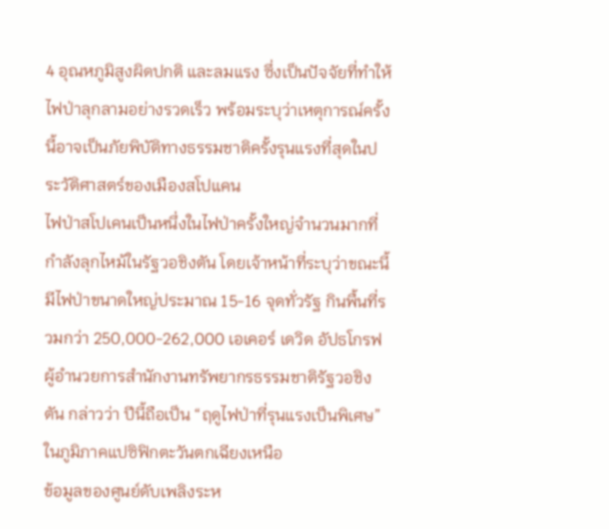4 อุณหภูมิสูงผิดปกติ และลมแรง ซึ่งเป็นปัจจัยที่ทำให้ไฟป่าลุกลามอย่างรวดเร็ว พร้อมระบุว่าเหตุการณ์ครั้งนี้อาจเป็นภัยพิบัติทางธรรมชาติครั้งรุนแรงที่สุดในประวัติศาสตร์ของเมืองสโปแคน
ไฟป่าสโปเคนเป็นหนึ่งในไฟป่าครั้งใหญ่จำนวนมากที่กำลังลุกไหม้ในรัฐวอชิงตัน โดยเจ้าหน้าที่ระบุว่าขณะนี้มีไฟป่าขนาดใหญ่ประมาณ 15-16 จุดทั่วรัฐ กินพื้นที่รวมกว่า 250,000-262,000 เอเคอร์ เดวิด อัปธโกรฟ ผู้อำนวยการสำนักงานทรัพยากรธรรมชาติรัฐวอชิงตัน กล่าวว่า ปีนี้ถือเป็น “ฤดูไฟป่าที่รุนแรงเป็นพิเศษ” ในภูมิภาคแปซิฟิกตะวันตกเฉียงเหนือ
ข้อมูลของศูนย์ดับเพลิงระห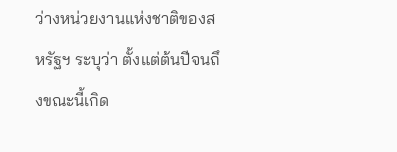ว่างหน่วยงานแห่งชาติของสหรัฐฯ ระบุว่า ตั้งแต่ต้นปีจนถึงขณะนี้เกิด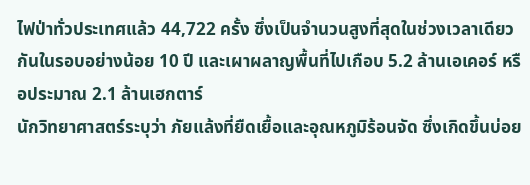ไฟป่าทั่วประเทศแล้ว 44,722 ครั้ง ซึ่งเป็นจำนวนสูงที่สุดในช่วงเวลาเดียวกันในรอบอย่างน้อย 10 ปี และเผาผลาญพื้นที่ไปเกือบ 5.2 ล้านเอเคอร์ หรือประมาณ 2.1 ล้านเฮกตาร์
นักวิทยาศาสตร์ระบุว่า ภัยแล้งที่ยืดเยื้อและอุณหภูมิร้อนจัด ซึ่งเกิดขึ้นบ่อย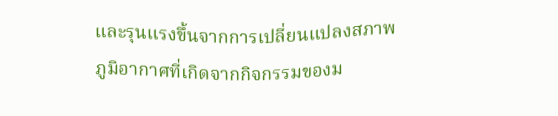และรุนแรงขึ้นจากการเปลี่ยนแปลงสภาพภูมิอากาศที่เกิดจากกิจกรรมของม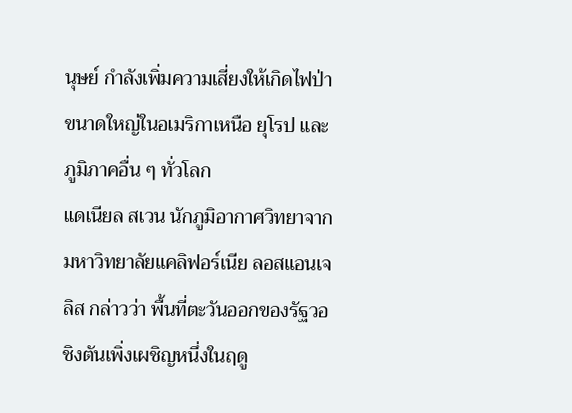นุษย์ กำลังเพิ่มความเสี่ยงให้เกิดไฟป่าขนาดใหญ่ในอเมริกาเหนือ ยุโรป และภูมิภาคอื่น ๆ ทั่วโลก
แดเนียล สเวน นักภูมิอากาศวิทยาจากมหาวิทยาลัยแคลิฟอร์เนีย ลอสแอนเจลิส กล่าวว่า พื้นที่ตะวันออกของรัฐวอชิงตันเพิ่งเผชิญหนึ่งในฤดู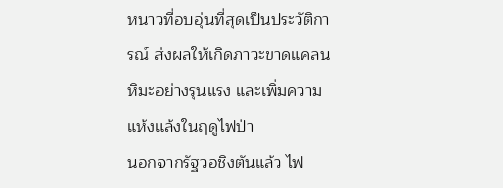หนาวที่อบอุ่นที่สุดเป็นประวัติการณ์ ส่งผลให้เกิดภาวะขาดแคลนหิมะอย่างรุนแรง และเพิ่มความแห้งแล้งในฤดูไฟป่า
นอกจากรัฐวอชิงตันแล้ว ไฟ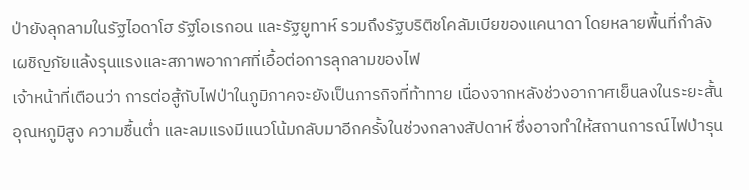ป่ายังลุกลามในรัฐไอดาโฮ รัฐโอเรกอน และรัฐยูทาห์ รวมถึงรัฐบริติชโคลัมเบียของแคนาดา โดยหลายพื้นที่กำลังเผชิญภัยแล้งรุนแรงและสภาพอากาศที่เอื้อต่อการลุกลามของไฟ
เจ้าหน้าที่เตือนว่า การต่อสู้กับไฟป่าในภูมิภาคจะยังเป็นภารกิจที่ท้าทาย เนื่องจากหลังช่วงอากาศเย็นลงในระยะสั้น อุณหภูมิสูง ความชื้นต่ำ และลมแรงมีแนวโน้มกลับมาอีกครั้งในช่วงกลางสัปดาห์ ซึ่งอาจทำให้สถานการณ์ไฟป่ารุน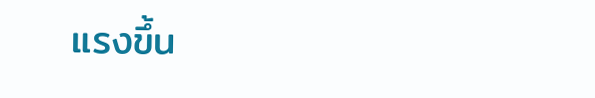แรงขึ้น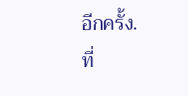อีกครั้ง.
ที่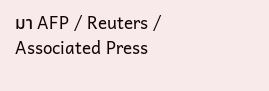มา AFP / Reuters / Associated Press